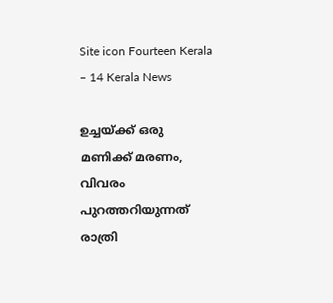Site icon Fourteen Kerala – 14 Kerala News

ഉച്ചയ്ക്ക് ഒരു മണിക്ക് മരണം, വിവരം പുറത്തറിയുന്നത് രാത്രി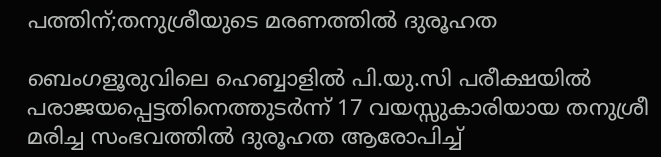പത്തിന്;തനുശ്രീയുടെ മരണത്തിൽ ദുരൂഹത

ബെംഗളൂരുവിലെ ഹെബ്ബാളിൽ പി.യു.സി പരീക്ഷയിൽ പരാജയപ്പെട്ടതിനെത്തുടർന്ന് 17 വയസ്സുകാരിയായ തനുശ്രീ മരിച്ച സംഭവത്തിൽ ദുരൂഹത ആരോപിച്ച്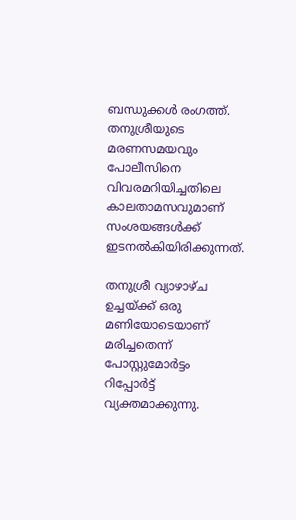ബന്ധുക്കൾ രംഗത്ത്. തനുശ്രീയുടെ മരണസമയവും പോലീസിനെ വിവരമറിയിച്ചതിലെ കാലതാമസവുമാണ് സംശയങ്ങൾക്ക് ഇടനൽകിയിരിക്കുന്നത്.

തനുശ്രീ വ്യാഴാഴ്ച ഉച്ചയ്ക്ക് ഒരു മണിയോടെയാണ് മരിച്ചതെന്ന് പോസ്റ്റുമോർട്ടം റിപ്പോർട്ട് വ്യക്തമാക്കുന്നു.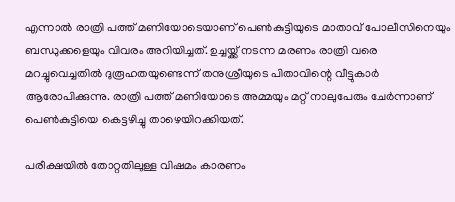എന്നാൽ രാത്രി പത്ത് മണിയോടെയാണ് പെൺകുട്ടിയുടെ മാതാവ് പോലീസിനെയും ബന്ധുക്കളെയും വിവരം അറിയിച്ചത്. ഉച്ചയ്ക്ക് നടന്ന മരണം രാത്രി വരെ മറച്ചുവെച്ചതിൽ ദുരൂഹതയുണ്ടെന്ന് തനുശ്രീയുടെ പിതാവിന്റെ വീട്ടുകാർ ആരോപിക്കുന്നു. രാത്രി പത്ത് മണിയോടെ അമ്മയും മറ്റ് നാലുപേരും ചേർന്നാണ് പെൺകുട്ടിയെ കെട്ടഴിച്ചു താഴെയിറക്കിയത്.

പരീക്ഷയിൽ തോറ്റതിലുള്ള വിഷമം കാരണം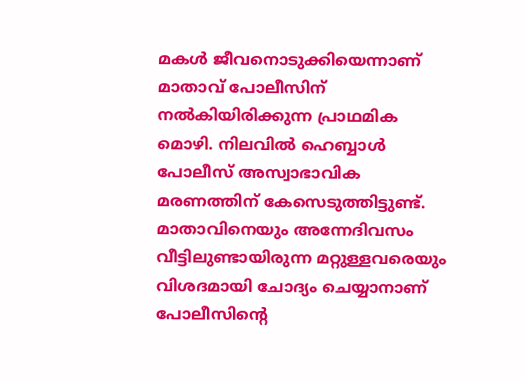മകൾ ജീവനൊടുക്കിയെന്നാണ് മാതാവ് പോലീസിന് നൽകിയിരിക്കുന്ന പ്രാഥമിക മൊഴി. നിലവിൽ ഹെബ്ബാൾ പോലീസ് അസ്വാഭാവിക മരണത്തിന് കേസെടുത്തിട്ടുണ്ട്. മാതാവിനെയും അന്നേദിവസം വീട്ടിലുണ്ടായിരുന്ന മറ്റുള്ളവരെയും വിശദമായി ചോദ്യം ചെയ്യാനാണ് പോലീസിന്റെ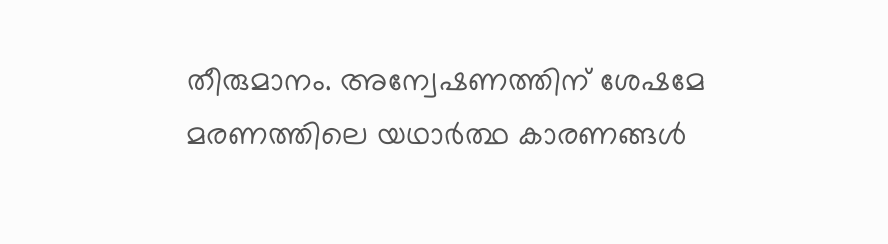തീരുമാനം. അന്വേഷണത്തിന് ശേഷമേ മരണത്തിലെ യഥാർത്ഥ കാരണങ്ങൾ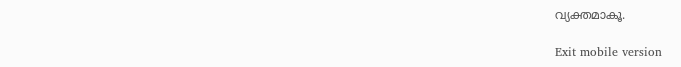വ്യക്തമാകൂ.

Exit mobile version